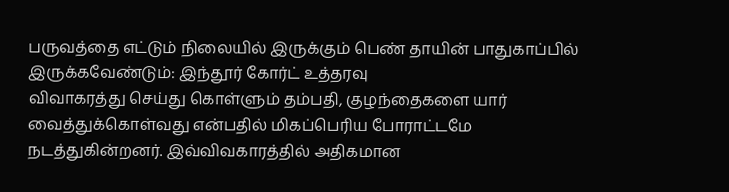பருவத்தை எட்டும் நிலையில் இருக்கும் பெண் தாயின் பாதுகாப்பில் இருக்கவேண்டும்: இந்தூர் கோர்ட் உத்தரவு
விவாகரத்து செய்து கொள்ளும் தம்பதி, குழந்தைகளை யார் வைத்துக்கொள்வது என்பதில் மிகப்பெரிய போராட்டமே நடத்துகின்றனர். இவ்விவகாரத்தில் அதிகமான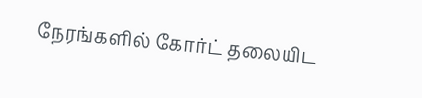நேரங்களில் கோர்ட் தலையிட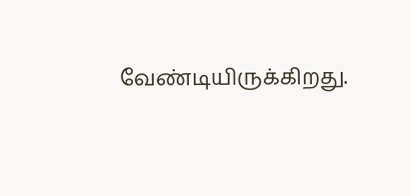வேண்டியிருக்கிறது.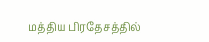மத்திய பிரதேசத்தில்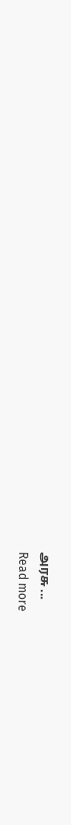அரசு ...
Read more